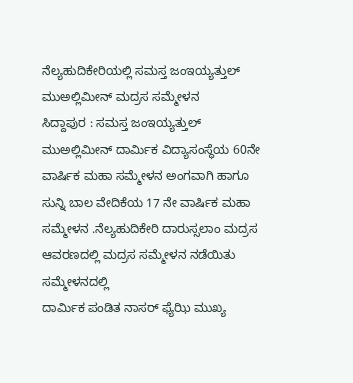ನೆಲ್ಯಹುದಿಕೇರಿಯಲ್ಲಿ ಸಮಸ್ತ ಜಂಇಯ್ಯತ್ತುಲ್ ಮುಅಲ್ಲಿಮೀನ್ ಮದ್ರಸ ಸಮ್ಮೇಳನ
ಸಿದ್ದಾಪುರ : ಸಮಸ್ತ ಜಂಇಯ್ಯತ್ತುಲ್ ಮುಅಲ್ಲಿಮೀನ್ ದಾರ್ಮಿಕ ವಿದ್ಯಾಸಂಸ್ಥೆಯ 60ನೇ ವಾರ್ಷಿಕ ಮಹಾ ಸಮ್ಮೇಳನ ಅಂಗವಾಗಿ ಹಾಗೂ ಸುನ್ನಿ ಬಾಲ ವೇದಿಕೆಯ 17 ನೇ ವಾರ್ಷಿಕ ಮಹಾ ಸಮ್ಮೇಳನ .ನೆಲ್ಯಹುದಿಕೇರಿ ದಾರುಸ್ಸಲಾಂ ಮದ್ರಸ ಆವರಣದಲ್ಲಿ ಮದ್ರಸ ಸಮ್ಮೇಳನ ನಡೆಯಿತು
ಸಮ್ಮೇಳನದಲ್ಲಿ
ದಾರ್ಮಿಕ ಪಂಡಿತ ನಾಸರ್ ಫ್ಯೆಝಿ ಮುಖ್ಯ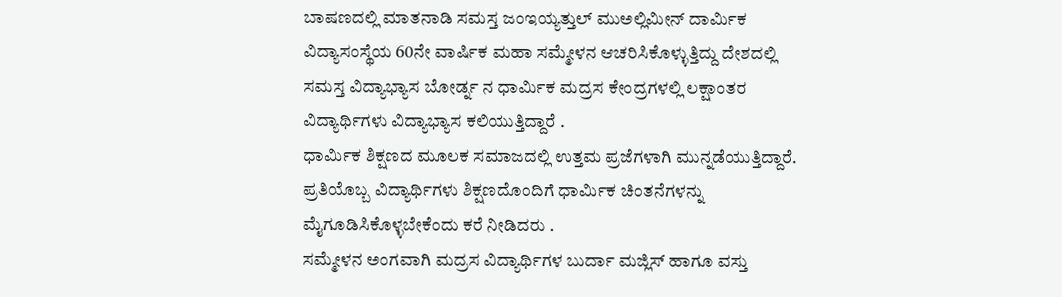ಬಾಷಣದಲ್ಲಿ ಮಾತನಾಡಿ ಸಮಸ್ತ ಜಂಇಯ್ಯತ್ತುಲ್ ಮುಅಲ್ಲಿಮೀನ್ ದಾರ್ಮಿಕ ವಿದ್ಯಾಸಂಸ್ಥೆಯ 60ನೇ ವಾರ್ಷಿಕ ಮಹಾ ಸಮ್ಮೇಳನ ಆಚರಿಸಿಕೊಳ್ಳುತ್ತಿದ್ದು ದೇಶದಲ್ಲಿ ಸಮಸ್ತ ವಿದ್ಯಾಭ್ಯಾಸ ಬೋರ್ಡ್ನ ನ ಧಾರ್ಮಿಕ ಮದ್ರಸ ಕೇಂದ್ರಗಳಲ್ಲಿ ಲಕ್ಷಾಂತರ ವಿದ್ಯಾರ್ಥಿಗಳು ವಿದ್ಯಾಭ್ಯಾಸ ಕಲಿಯುತ್ತಿದ್ದಾರೆ .
ಧಾರ್ಮಿಕ ಶಿಕ್ಷಣದ ಮೂಲಕ ಸಮಾಜದಲ್ಲಿ ಉತ್ತಮ ಪ್ರಜೆಗಳಾಗಿ ಮುನ್ನಡೆಯುತ್ತಿದ್ದಾರೆ.
ಪ್ರತಿಯೊಬ್ಬ ವಿದ್ಯಾರ್ಥಿಗಳು ಶಿಕ್ಷಣದೊಂದಿಗೆ ಧಾರ್ಮಿಕ ಚಿಂತನೆಗಳನ್ನು ಮೈಗೂಡಿಸಿಕೊಳ್ಳಬೇಕೆಂದು ಕರೆ ನೀಡಿದರು .
ಸಮ್ಮೇಳನ ಅಂಗವಾಗಿ ಮದ್ರಸ ವಿದ್ಯಾರ್ಥಿಗಳ ಬುರ್ದಾ ಮಜ್ಲಿಸ್ ಹಾಗೂ ವಸ್ತು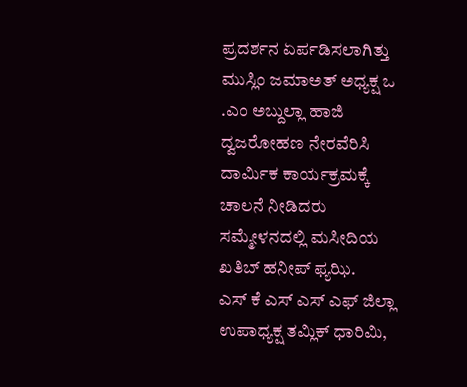ಪ್ರದರ್ಶನ ಏರ್ಪಡಿಸಲಾಗಿತ್ತು
ಮುಸ್ಲಿಂ ಜಮಾಅತ್ ಅಧ್ಯಕ್ಷ ಒ .ಎಂ ಅಬ್ದುಲ್ಲಾ ಹಾಜಿ
ದ್ವಜರೋಹಣ ನೇರವೆರಿಸಿ ದಾರ್ಮಿಕ ಕಾರ್ಯಕ್ರಮಕ್ಕೆ ಚಾಲನೆ ನೀಡಿದರು
ಸಮ್ಮೇಳನದಲ್ಲಿ ಮಸೀದಿಯ ಖತಿಬ್ ಹನೀಪ್ ಫ್ಯಝಿ.
ಎಸ್ ಕೆ ಎಸ್ ಎಸ್ ಎಫ್ ಜಿಲ್ಲಾ ಉಪಾಧ್ಯಕ್ಷ ತಮ್ಲಿಕ್ ಧಾರಿಮಿ,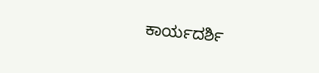ಕಾರ್ಯದರ್ಶಿ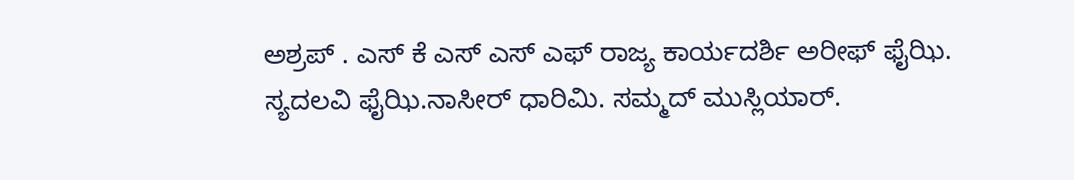ಅಶ್ರಪ್ . ಎಸ್ ಕೆ ಎಸ್ ಎಸ್ ಎಫ್ ರಾಜ್ಯ ಕಾರ್ಯದರ್ಶಿ ಅರೀಫ್ ಫೈಝಿ.
ಸ್ಯದಲವಿ ಫೈಝಿ.ನಾಸೀರ್ ಧಾರಿಮಿ. ಸಮ್ಮದ್ ಮುಸ್ಲಿಯಾರ್.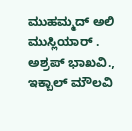ಮುಹಮ್ಮದ್ ಅಲಿ ಮುಸ್ಲಿಯಾರ್ .
ಅಶ್ರಪ್ ಭಾಖವಿ., ಇಕ್ಬಾಲ್ ಮೌಲವಿ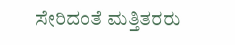ಸೇರಿದಂತೆ ಮತ್ತಿತರರು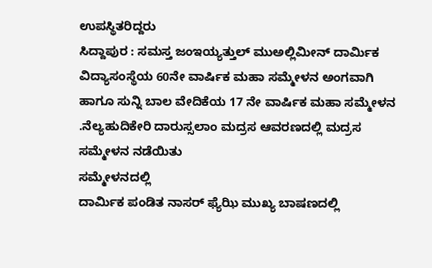ಉಪಸ್ಥಿತರಿದ್ದರು
ಸಿದ್ದಾಪುರ : ಸಮಸ್ತ ಜಂಇಯ್ಯತ್ತುಲ್ ಮುಅಲ್ಲಿಮೀನ್ ದಾರ್ಮಿಕ ವಿದ್ಯಾಸಂಸ್ಥೆಯ 60ನೇ ವಾರ್ಷಿಕ ಮಹಾ ಸಮ್ಮೇಳನ ಅಂಗವಾಗಿ ಹಾಗೂ ಸುನ್ನಿ ಬಾಲ ವೇದಿಕೆಯ 17 ನೇ ವಾರ್ಷಿಕ ಮಹಾ ಸಮ್ಮೇಳನ .ನೆಲ್ಯಹುದಿಕೇರಿ ದಾರುಸ್ಸಲಾಂ ಮದ್ರಸ ಆವರಣದಲ್ಲಿ ಮದ್ರಸ ಸಮ್ಮೇಳನ ನಡೆಯಿತು
ಸಮ್ಮೇಳನದಲ್ಲಿ
ದಾರ್ಮಿಕ ಪಂಡಿತ ನಾಸರ್ ಫ್ಯೆಝಿ ಮುಖ್ಯ ಬಾಷಣದಲ್ಲಿ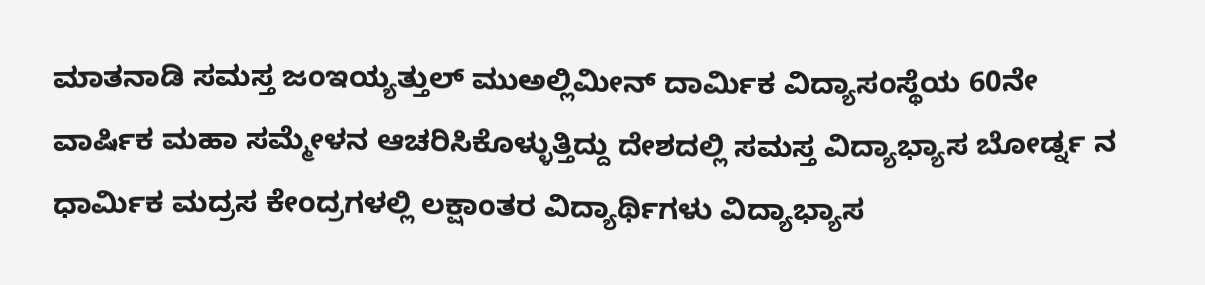ಮಾತನಾಡಿ ಸಮಸ್ತ ಜಂಇಯ್ಯತ್ತುಲ್ ಮುಅಲ್ಲಿಮೀನ್ ದಾರ್ಮಿಕ ವಿದ್ಯಾಸಂಸ್ಥೆಯ 60ನೇ ವಾರ್ಷಿಕ ಮಹಾ ಸಮ್ಮೇಳನ ಆಚರಿಸಿಕೊಳ್ಳುತ್ತಿದ್ದು ದೇಶದಲ್ಲಿ ಸಮಸ್ತ ವಿದ್ಯಾಭ್ಯಾಸ ಬೋರ್ಡ್ನ ನ ಧಾರ್ಮಿಕ ಮದ್ರಸ ಕೇಂದ್ರಗಳಲ್ಲಿ ಲಕ್ಷಾಂತರ ವಿದ್ಯಾರ್ಥಿಗಳು ವಿದ್ಯಾಭ್ಯಾಸ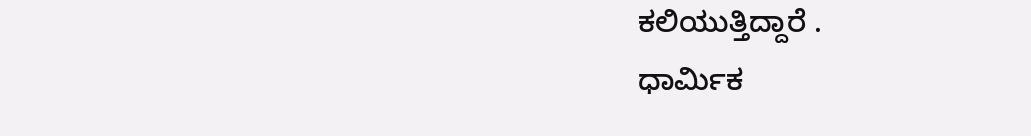ಕಲಿಯುತ್ತಿದ್ದಾರೆ .
ಧಾರ್ಮಿಕ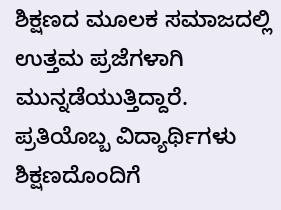ಶಿಕ್ಷಣದ ಮೂಲಕ ಸಮಾಜದಲ್ಲಿ ಉತ್ತಮ ಪ್ರಜೆಗಳಾಗಿ ಮುನ್ನಡೆಯುತ್ತಿದ್ದಾರೆ.
ಪ್ರತಿಯೊಬ್ಬ ವಿದ್ಯಾರ್ಥಿಗಳು ಶಿಕ್ಷಣದೊಂದಿಗೆ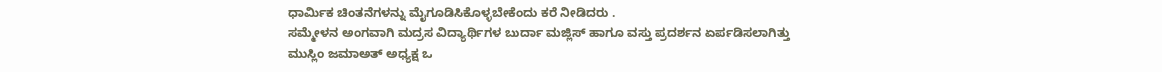ಧಾರ್ಮಿಕ ಚಿಂತನೆಗಳನ್ನು ಮೈಗೂಡಿಸಿಕೊಳ್ಳಬೇಕೆಂದು ಕರೆ ನೀಡಿದರು .
ಸಮ್ಮೇಳನ ಅಂಗವಾಗಿ ಮದ್ರಸ ವಿದ್ಯಾರ್ಥಿಗಳ ಬುರ್ದಾ ಮಜ್ಲಿಸ್ ಹಾಗೂ ವಸ್ತು ಪ್ರದರ್ಶನ ಏರ್ಪಡಿಸಲಾಗಿತ್ತು
ಮುಸ್ಲಿಂ ಜಮಾಅತ್ ಅಧ್ಯಕ್ಷ ಒ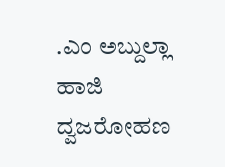.ಎಂ ಅಬ್ದುಲ್ಲಾ ಹಾಜಿ
ದ್ವಜರೋಹಣ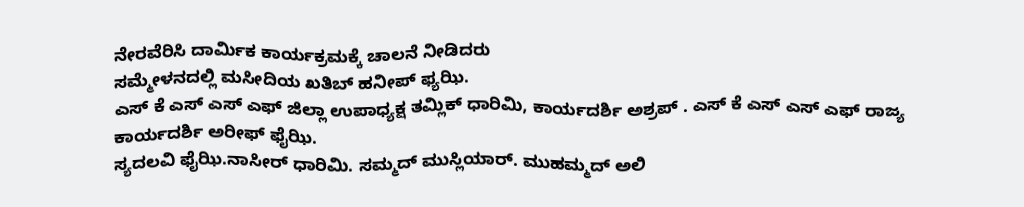ನೇರವೆರಿಸಿ ದಾರ್ಮಿಕ ಕಾರ್ಯಕ್ರಮಕ್ಕೆ ಚಾಲನೆ ನೀಡಿದರು
ಸಮ್ಮೇಳನದಲ್ಲಿ ಮಸೀದಿಯ ಖತಿಬ್ ಹನೀಪ್ ಫ್ಯಝಿ.
ಎಸ್ ಕೆ ಎಸ್ ಎಸ್ ಎಫ್ ಜಿಲ್ಲಾ ಉಪಾಧ್ಯಕ್ಷ ತಮ್ಲಿಕ್ ಧಾರಿಮಿ, ಕಾರ್ಯದರ್ಶಿ ಅಶ್ರಪ್ . ಎಸ್ ಕೆ ಎಸ್ ಎಸ್ ಎಫ್ ರಾಜ್ಯ ಕಾರ್ಯದರ್ಶಿ ಅರೀಫ್ ಫೈಝಿ.
ಸ್ಯದಲವಿ ಫೈಝಿ.ನಾಸೀರ್ ಧಾರಿಮಿ. ಸಮ್ಮದ್ ಮುಸ್ಲಿಯಾರ್. ಮುಹಮ್ಮದ್ ಅಲಿ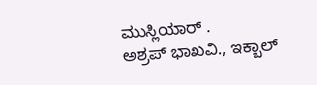ಮುಸ್ಲಿಯಾರ್ .
ಅಶ್ರಪ್ ಭಾಖವಿ., ಇಕ್ಬಾಲ್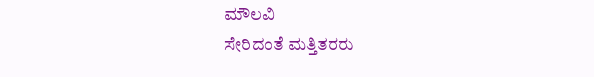ಮೌಲವಿ
ಸೇರಿದಂತೆ ಮತ್ತಿತರರು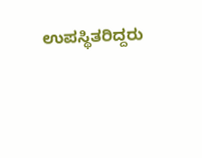ಉಪಸ್ಥಿತರಿದ್ದರು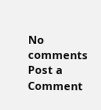No comments
Post a Comment